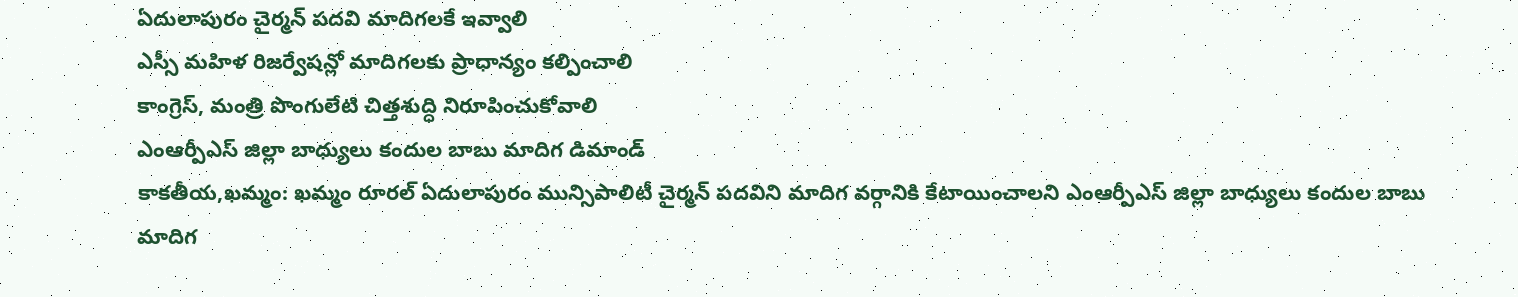ఏదులాపురం చైర్మన్ పదవి మాదిగలకే ఇవ్వాలి
ఎస్సీ మహిళ రిజర్వేషన్లో మాదిగలకు ప్రాధాన్యం కల్పించాలి
కాంగ్రెస్, మంత్రి పొంగులేటి చిత్తశుద్ధి నిరూపించుకోవాలి
ఎంఆర్పీఎస్ జిల్లా బాధ్యులు కందుల బాబు మాదిగ డిమాండ్
కాకతీయ,ఖమ్మం: ఖమ్మం రూరల్ ఏదులాపురం మున్సిపాలిటీ చైర్మన్ పదవిని మాదిగ వర్గానికి కేటాయించాలని ఎంఆర్పీఎస్ జిల్లా బాధ్యులు కందుల బాబు మాదిగ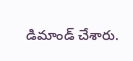డిమాండ్ చేశారు.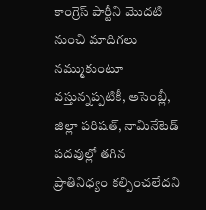కాంగ్రెస్ పార్టీని మొదటి నుంచి మాదిగలు నమ్ముకుంటూ వస్తున్నప్పటికీ, అసెంబ్లీ, జిల్లా పరిషత్, నామినేటెడ్ పదవుల్లో తగిన ప్రాతినిధ్యం కల్పించలేదని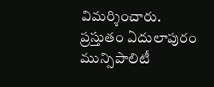విమర్శించారు. ప్రస్తుతం ఏదులాపురం మున్సిపాలిటీ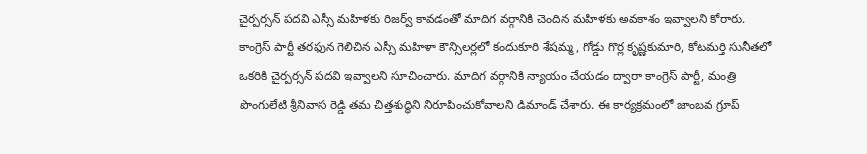చైర్పర్సన్ పదవి ఎస్సీ మహిళకు రిజర్వ్ కావడంతో మాదిగ వర్గానికి చెందిన మహిళకు అవకాశం ఇవ్వాలని కోరారు. కాంగ్రెస్ పార్టీ తరఫున గెలిచిన ఎస్సీ మహిళా కౌన్సిలర్లలో కందుకూరి శేషమ్మ, గోడ్డు గొర్ల కృష్ణకుమారి, కోటమర్తి సునీతలో ఒకరికి చైర్పర్సన్ పదవి ఇవ్వాలని సూచించారు. మాదిగ వర్గానికి న్యాయం చేయడం ద్వారా కాంగ్రెస్ పార్టీ, మంత్రి పొంగులేటి శ్రీనివాస రెడ్డి తమ చిత్తశుద్ధిని నిరూపించుకోవాలని డిమాండ్ చేశారు. ఈ కార్యక్రమంలో జాంబవ గ్రూప్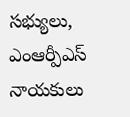సభ్యులు, ఎంఆర్పీఎస్ నాయకులు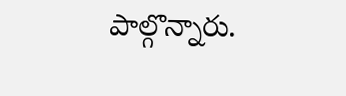పాల్గొన్నారు.